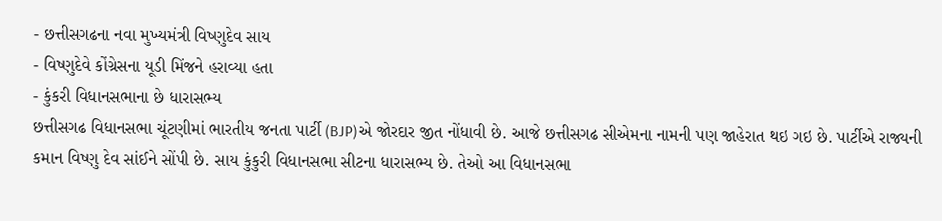- છત્તીસગઢના નવા મુખ્યમંત્રી વિષ્ણુદેવ સાય
- વિષ્ણુદેવે કોંગ્રેસના યૂડી મિંજને હરાવ્યા હતા
- કુંકરી વિધાનસભાના છે ધારાસભ્ય
છત્તીસગઢ વિધાનસભા ચૂંટણીમાં ભારતીય જનતા પાર્ટી (BJP)એ જોરદાર જીત નોંધાવી છે. આજે છત્તીસગઢ સીએમના નામની પણ જાહેરાત થઇ ગઇ છે. પાર્ટીએ રાજ્યની કમાન વિષ્ણુ દેવ સાંઈને સોંપી છે. સાય કુંકુરી વિધાનસભા સીટના ધારાસભ્ય છે. તેઓ આ વિધાનસભા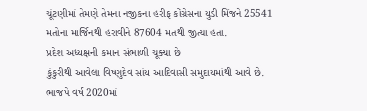ચૂંટણીમાં તેમણે તેમના નજીકના હરીફ કોંગ્રેસના યુડી મિંજને 25541 મતોના માર્જિનથી હરાવીને 87604 મતથી જીત્યા હતા.
પ્રદેશ અધ્યક્ષની કમાન સંભાળી ચૂક્યા છે
કુંકુરીથી આવેલા વિષ્ણુદેવ સાંય આદિવાસી સમુદાયમાંથી આવે છે. ભાજપે વર્ષ 2020માં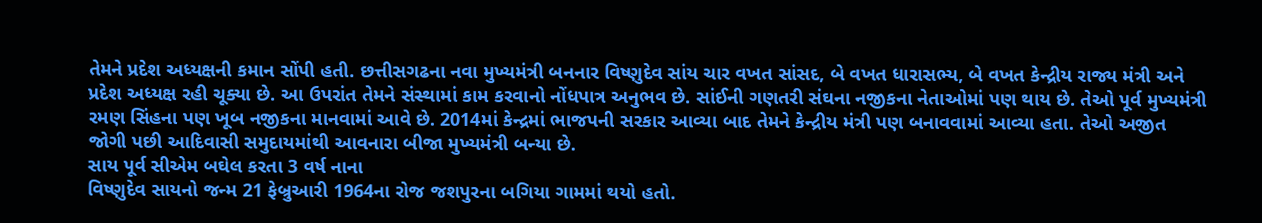તેમને પ્રદેશ અધ્યક્ષની કમાન સોંપી હતી. છત્તીસગઢના નવા મુખ્યમંત્રી બનનાર વિષ્ણુદેવ સાંય ચાર વખત સાંસદ, બે વખત ધારાસભ્ય, બે વખત કેન્દ્રીય રાજ્ય મંત્રી અને પ્રદેશ અધ્યક્ષ રહી ચૂક્યા છે. આ ઉપરાંત તેમને સંસ્થામાં કામ કરવાનો નોંધપાત્ર અનુભવ છે. સાંઈની ગણતરી સંઘના નજીકના નેતાઓમાં પણ થાય છે. તેઓ પૂર્વ મુખ્યમંત્રી રમણ સિંહના પણ ખૂબ નજીકના માનવામાં આવે છે. 2014માં કેન્દ્રમાં ભાજપની સરકાર આવ્યા બાદ તેમને કેન્દ્રીય મંત્રી પણ બનાવવામાં આવ્યા હતા. તેઓ અજીત જોગી પછી આદિવાસી સમુદાયમાંથી આવનારા બીજા મુખ્યમંત્રી બન્યા છે.
સાય પૂર્વ સીએમ બઘેલ કરતા 3 વર્ષ નાના
વિષ્ણુદેવ સાયનો જન્મ 21 ફેબ્રુઆરી 1964ના રોજ જશપુરના બગિયા ગામમાં થયો હતો.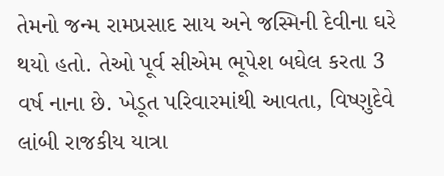તેમનો જન્મ રામપ્રસાદ સાય અને જસ્મિની દેવીના ઘરે થયો હતો. તેઓ પૂર્વ સીએમ ભૂપેશ બઘેલ કરતા 3 વર્ષ નાના છે. ખેડૂત પરિવારમાંથી આવતા, વિષ્ણુદેવે લાંબી રાજકીય યાત્રા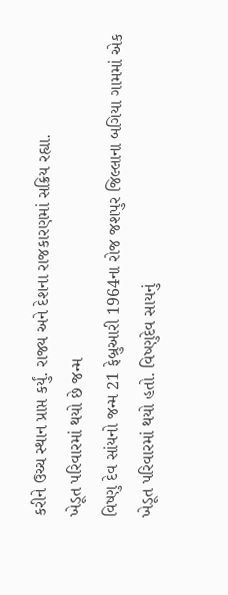કરીને ઉચ્ચ સ્થાન પ્રાપ્ત કર્યું. રાજ્ય અને દેશના રાજકારણમાં સક્રિય રહ્યા.
ખેડૂત પરિવારમાં થયો છે જન્મ
વિષ્ણુ દેવ સાંયનો જન્મ 21 ફેબ્રુઆરી 1964ના રોજ જશપુર જિલ્લાના બગિયા ગામમાં એક ખેડૂત પરિવારમાં થયો હતો. વિષ્ણુદેવ સાયનું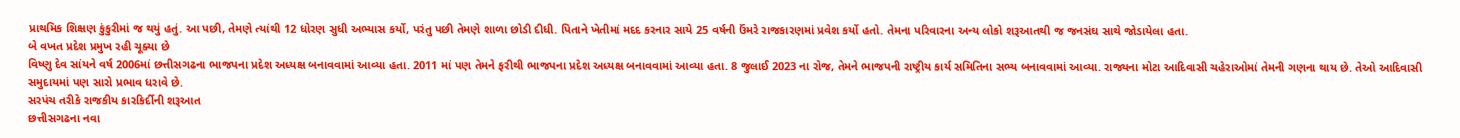પ્રાથમિક શિક્ષણ કુંકુરીમાં જ થયું હતું. આ પછી, તેમણે ત્યાંથી 12 ધોરણ સુધી અભ્યાસ કર્યો, પરંતુ પછી તેમણે શાળા છોડી દીધી. પિતાને ખેતીમાં મદદ કરનાર સાયે 25 વર્ષની ઉંમરે રાજકારણમાં પ્રવેશ કર્યો હતો. તેમના પરિવારના અન્ય લોકો શરૂઆતથી જ જનસંઘ સાથે જોડાયેલા હતા.
બે વખત પ્રદેશ પ્રમુખ રહી ચૂક્યા છે
વિષ્ણુ દેવ સાંયને વર્ષ 2006માં છત્તીસગઢના ભાજપના પ્રદેશ અધ્યક્ષ બનાવવામાં આવ્યા હતા. 2011 માં પણ તેમને ફરીથી ભાજપના પ્રદેશ અધ્યક્ષ બનાવવામાં આવ્યા હતા. 8 જુલાઈ 2023 ના રોજ, તેમને ભાજપની રાષ્ટ્રીય કાર્ય સમિતિના સભ્ય બનાવવામાં આવ્યા. રાજ્યના મોટા આદિવાસી ચહેરાઓમાં તેમની ગણના થાય છે. તેઓ આદિવાસી સમુદાયમાં પણ સારો પ્રભાવ ધરાવે છે.
સરપંચ તરીકે રાજકીય કારકિર્દીની શરૂઆત
છત્તીસગઢના નવા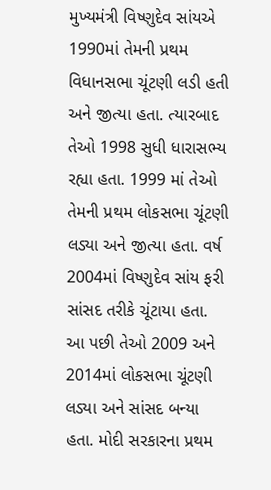મુખ્યમંત્રી વિષ્ણુદેવ સાંયએ 1990માં તેમની પ્રથમ વિધાનસભા ચૂંટણી લડી હતી અને જીત્યા હતા. ત્યારબાદ તેઓ 1998 સુધી ધારાસભ્ય રહ્યા હતા. 1999 માં તેઓ તેમની પ્રથમ લોકસભા ચૂંટણી લડ્યા અને જીત્યા હતા. વર્ષ 2004માં વિષ્ણુદેવ સાંય ફરી સાંસદ તરીકે ચૂંટાયા હતા. આ પછી તેઓ 2009 અને 2014માં લોકસભા ચૂંટણી લડ્યા અને સાંસદ બન્યા હતા. મોદી સરકારના પ્રથમ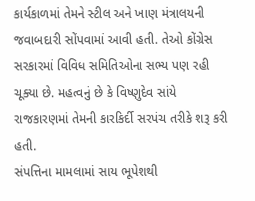કાર્યકાળમાં તેમને સ્ટીલ અને ખાણ મંત્રાલયની જવાબદારી સોંપવામાં આવી હતી. તેઓ કોંગ્રેસ સરકારમાં વિવિધ સમિતિઓના સભ્ય પણ રહી ચૂક્યા છે. મહત્વનું છે કે વિષ્ણુદેવ સાંયે રાજકારણમાં તેમની કારકિર્દી સરપંચ તરીકે શરૂ કરી હતી.
સંપત્તિના મામલામાં સાય ભૂપેશથી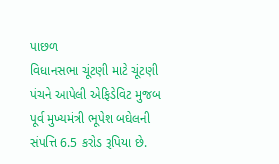પાછળ
વિધાનસભા ચૂંટણી માટે ચૂંટણી પંચને આપેલી એફિડેવિટ મુજબ પૂર્વ મુખ્યમંત્રી ભૂપેશ બઘેલની સંપત્તિ 6.5 કરોડ રૂપિયા છે.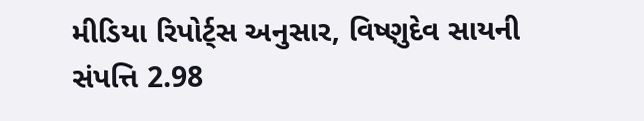મીડિયા રિપોર્ટ્સ અનુસાર, વિષ્ણુદેવ સાયની સંપત્તિ 2.98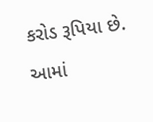કરોડ રૂપિયા છે. આમાં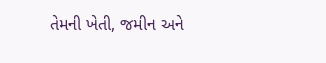તેમની ખેતી, જમીન અને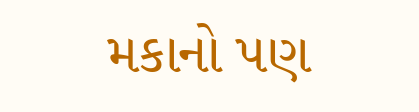મકાનો પણ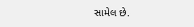સામેલ છે.